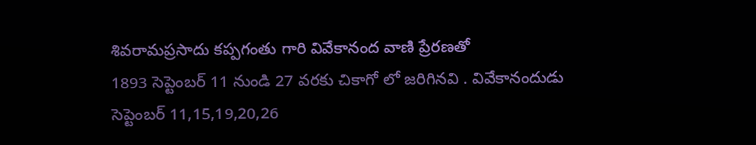శివరామప్రసాదు కప్పగంతు గారి వివేకానంద వాణి ప్రేరణతో
1893 సెప్టెంబర్ 11 నుండి 27 వరకు చికాగో లో జరిగినవి . వివేకానందుడు సెప్టెంబర్ 11,15,19,20,26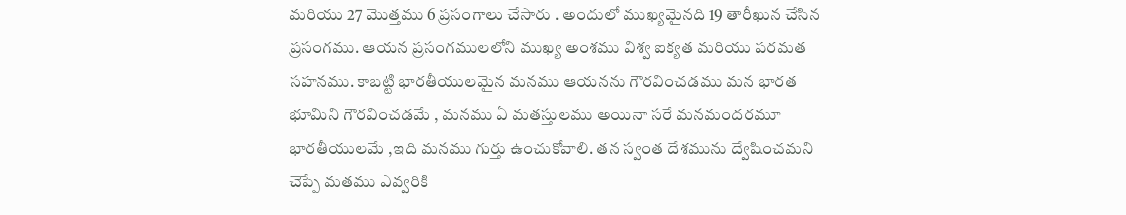మరియు 27 మొత్తము 6 ప్రసంగాలు చేసారు . అందులో ముఖ్యమైనది 19 తారీఖున చేసిన ప్రసంగము. ఆయన ప్రసంగములలోని ముఖ్య అంశము విశ్వ ఐక్యత మరియు పరమత సహనము. కాబట్టి భారతీయులమైన మనము ఆయనను గౌరవించడము మన భారత భూమిని గౌరవించడమే , మనము ఏ మతస్తులము అయినా సరే మనమందరమూ భారతీయులమే ,ఇది మనము గుర్తు ఉంచుకోవాలి. తన స్వంత దేశమును ద్వేషించమని చెప్పే మతము ఎవ్వరికి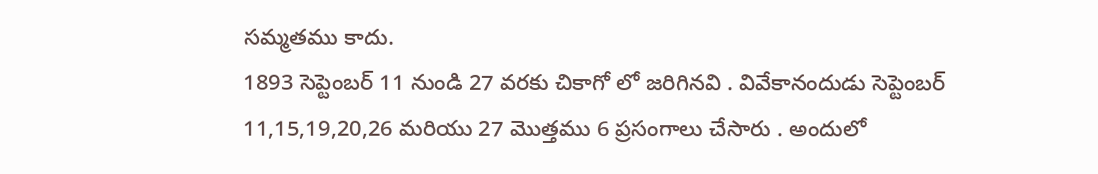సమ్మతము కాదు.
1893 సెప్టెంబర్ 11 నుండి 27 వరకు చికాగో లో జరిగినవి . వివేకానందుడు సెప్టెంబర్ 11,15,19,20,26 మరియు 27 మొత్తము 6 ప్రసంగాలు చేసారు . అందులో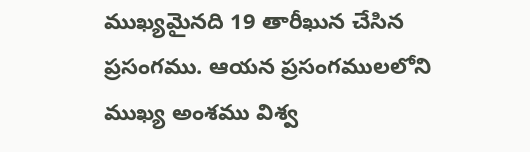ముఖ్యమైనది 19 తారీఖున చేసిన ప్రసంగము. ఆయన ప్రసంగములలోని ముఖ్య అంశము విశ్వ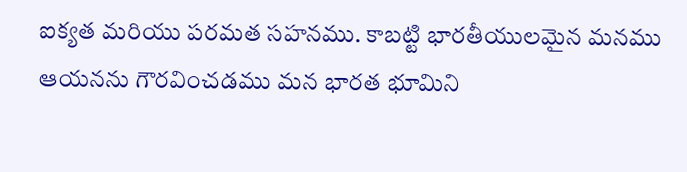ఐక్యత మరియు పరమత సహనము. కాబట్టి భారతీయులమైన మనము ఆయనను గౌరవించడము మన భారత భూమిని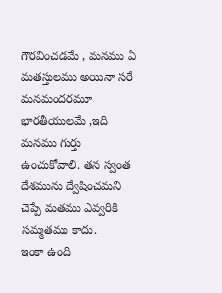గౌరవించడమే , మనము ఏ మతస్తులము అయినా సరే మనమందరమూ భారతీయులమే ,ఇది మనము గుర్తు ఉంచుకోవాలి. తన స్వంత దేశమును ద్వేషించమని చెప్పే మతము ఎవ్వరికి సమ్మతము కాదు.
ఇంకా ఉంది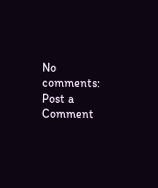No comments:
Post a Comment